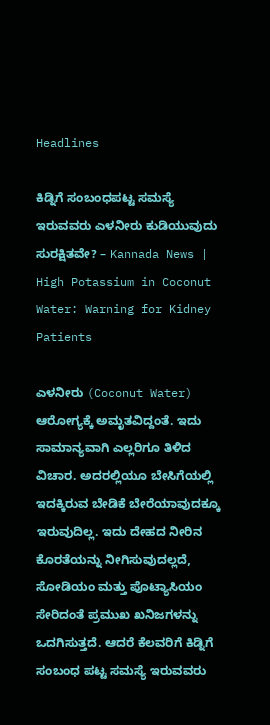Headlines

ಕಿಡ್ನಿಗೆ ಸಂಬಂಧಪಟ್ಟ ಸಮಸ್ಯೆ ಇರುವವರು ಎಳನೀರು ಕುಡಿಯುವುದು ಸುರಕ್ಷಿತವೇ? – Kannada News | High Potassium in Coconut Water: Warning for Kidney Patients

ಎಳನೀರು (Coconut Water) ಆರೋಗ್ಯಕ್ಕೆ ಅಮೃತವಿದ್ದಂತೆ. ಇದು ಸಾಮಾನ್ಯವಾಗಿ ಎಲ್ಲರಿಗೂ ತಿಳಿದ ವಿಚಾರ. ಅದರಲ್ಲಿಯೂ ಬೇಸಿಗೆಯಲ್ಲಿ ಇದಕ್ಕಿರುವ ಬೇಡಿಕೆ ಬೇರೆಯಾವುದಕ್ಕೂ ಇರುವುದಿಲ್ಲ. ಇದು ದೇಹದ ನೀರಿನ ಕೊರತೆಯನ್ನು ನೀಗಿಸುವುದಲ್ಲದೆ, ಸೋಡಿಯಂ ಮತ್ತು ಪೊಟ್ಯಾಸಿಯಂ ಸೇರಿದಂತೆ ಪ್ರಮುಖ ಖನಿಜಗಳನ್ನು ಒದಗಿಸುತ್ತದೆ. ಆದರೆ ಕೆಲವರಿಗೆ ಕಿಡ್ನಿಗೆ ಸಂಬಂಧ ಪಟ್ಟ ಸಮಸ್ಯೆ ಇರುವವರು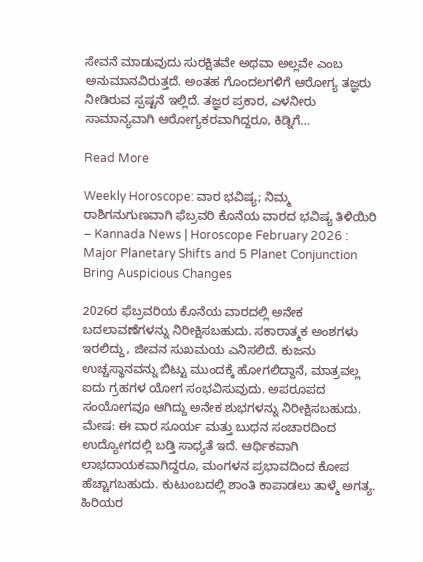ಸೇವನೆ ಮಾಡುವುದು ಸುರಕ್ಷಿತವೇ ಅಥವಾ ಅಲ್ಲವೇ ಎಂಬ ಅನುಮಾನವಿರುತ್ತದೆ. ಅಂತಹ ಗೊಂದಲಗಳಿಗೆ ಆರೋಗ್ಯ ತಜ್ಞರು ನೀಡಿರುವ ಸ್ಪಷ್ಟನೆ ಇಲ್ಲಿದೆ. ತಜ್ಞರ ಪ್ರಕಾರ, ಎಳನೀರು ಸಾಮಾನ್ಯವಾಗಿ ಆರೋಗ್ಯಕರವಾಗಿದ್ದರೂ, ಕಿಡ್ನಿಗೆ…

Read More

Weekly Horoscope: ವಾರ ಭವಿಷ್ಯ; ನಿಮ್ಮ ರಾಶಿಗನುಗುಣವಾಗಿ ಫೆಬ್ರವರಿ ಕೊನೆಯ ವಾರದ ಭವಿಷ್ಯ ತಿಳಿಯಿರಿ – Kannada News | Horoscope February 2026 : Major Planetary Shifts and 5 Planet Conjunction Bring Auspicious Changes

2026ರ ಫೆಬ್ರವರಿಯ ಕೊನೆಯ ವಾರದಲ್ಲಿ ಅನೇಕ ಬದಲಾವಣೆಗಳನ್ನು ನಿರೀಕ್ಷಿಸಬಹುದು. ಸಕಾರಾತ್ಮಕ ಅಂಶಗಳು ಇರಲಿದ್ದು, ಜೀವನ ಸುಖಮಯ ಎನಿಸಲಿದೆ. ಕುಜನು ಉಚ್ಚಸ್ಥಾನವನ್ನು ಬಿಟ್ಟು ಮುಂದಕ್ಕೆ ಹೋಗಲಿದ್ದಾನೆ, ಮಾತ್ರವಲ್ಲ ಐದು ಗ್ರಹಗಳ ಯೋಗ ಸಂಭವಿಸುವುದು. ಅಪರೂಪದ ಸಂಯೋಗವೂ ಆಗಿದ್ದು ಅನೇಕ ಶುಭಗಳನ್ನು ನಿರೀಕ್ಷಿಸಬಹುದು. ಮೇಷ: ಈ ವಾರ ಸೂರ್ಯ ಮತ್ತು ಬುಧನ ಸಂಚಾರದಿಂದ ಉದ್ಯೋಗದಲ್ಲಿ ಬಡ್ತಿ ಸಾಧ್ಯತೆ ಇದೆ. ಆರ್ಥಿಕವಾಗಿ ಲಾಭದಾಯಕವಾಗಿದ್ದರೂ, ಮಂಗಳನ ಪ್ರಭಾವದಿಂದ ಕೋಪ ಹೆಚ್ಚಾಗಬಹುದು. ಕುಟುಂಬದಲ್ಲಿ ಶಾಂತಿ ಕಾಪಾಡಲು ತಾಳ್ಮೆ ಅಗತ್ಯ. ಹಿರಿಯರ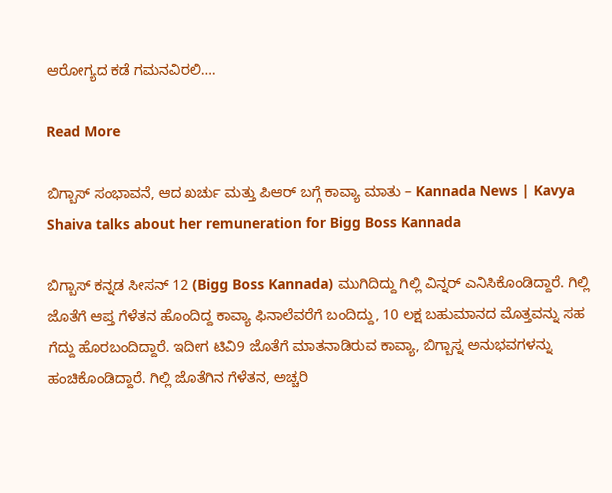ಆರೋಗ್ಯದ ಕಡೆ ಗಮನವಿರಲಿ….

Read More

ಬಿಗ್ಬಾಸ್ ಸಂಭಾವನೆ, ಆದ ಖರ್ಚು ಮತ್ತು ಪಿಆರ್ ಬಗ್ಗೆ ಕಾವ್ಯಾ ಮಾತು – Kannada News | Kavya Shaiva talks about her remuneration for Bigg Boss Kannada

ಬಿಗ್ಬಾಸ್ ಕನ್ನಡ ಸೀಸನ್ 12 (Bigg Boss Kannada) ಮುಗಿದಿದ್ದು ಗಿಲ್ಲಿ ವಿನ್ನರ್ ಎನಿಸಿಕೊಂಡಿದ್ದಾರೆ. ಗಿಲ್ಲಿ ಜೊತೆಗೆ ಆಪ್ತ ಗೆಳೆತನ ಹೊಂದಿದ್ದ ಕಾವ್ಯಾ ಫಿನಾಲೆವರೆಗೆ ಬಂದಿದ್ದು, 10 ಲಕ್ಷ ಬಹುಮಾನದ ಮೊತ್ತವನ್ನು ಸಹ ಗೆದ್ದು ಹೊರಬಂದಿದ್ದಾರೆ. ಇದೀಗ ಟಿವಿ9 ಜೊತೆಗೆ ಮಾತನಾಡಿರುವ ಕಾವ್ಯಾ, ಬಿಗ್ಬಾಸ್ನ ಅನುಭವಗಳನ್ನು ಹಂಚಿಕೊಂಡಿದ್ದಾರೆ. ಗಿಲ್ಲಿ ಜೊತೆಗಿನ ಗೆಳೆತನ, ಅಚ್ಚರಿ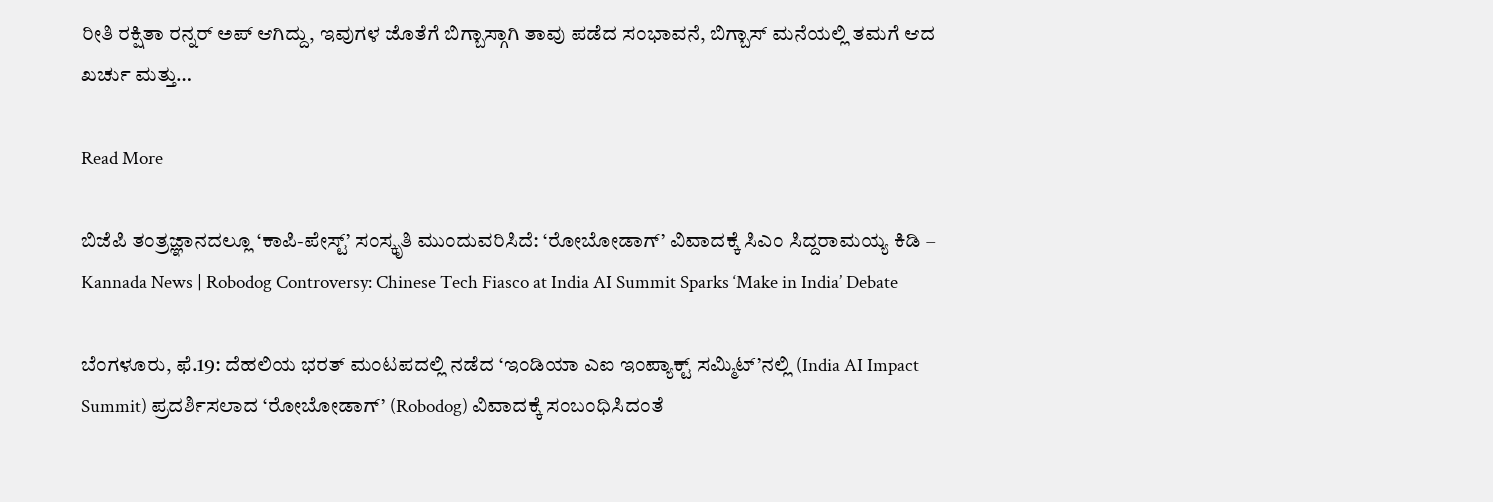ರೀತಿ ರಕ್ಷಿತಾ ರನ್ನರ್ ಅಪ್ ಆಗಿದ್ದು, ಇವುಗಳ ಜೊತೆಗೆ ಬಿಗ್ಬಾಸ್ಗಾಗಿ ತಾವು ಪಡೆದ ಸಂಭಾವನೆ, ಬಿಗ್ಬಾಸ್ ಮನೆಯಲ್ಲಿ ತಮಗೆ ಆದ ಖರ್ಚು ಮತ್ತು…

Read More

ಬಿಜೆಪಿ ತಂತ್ರಜ್ಞಾನದಲ್ಲೂ ‘ಕಾಪಿ-ಪೇಸ್ಟ್’ ಸಂಸ್ಕೃತಿ ಮುಂದುವರಿಸಿದೆ: ‘ರೋಬೋಡಾಗ್’ ವಿವಾದಕ್ಕೆ ಸಿಎಂ ಸಿದ್ದರಾಮಯ್ಯ ಕಿಡಿ – Kannada News | Robodog Controversy: Chinese Tech Fiasco at India AI Summit Sparks ‘Make in India’ Debate

ಬೆಂಗಳೂರು, ಫೆ.19: ದೆಹಲಿಯ ಭರತ್ ಮಂಟಪದಲ್ಲಿ ನಡೆದ ‘ಇಂಡಿಯಾ ಎಐ ಇಂಪ್ಯಾಕ್ಟ್ ಸಮ್ಮಿಟ್’ನಲ್ಲಿ (India AI Impact Summit) ಪ್ರದರ್ಶಿಸಲಾದ ‘ರೋಬೋಡಾಗ್’ (Robodog) ವಿವಾದಕ್ಕೆ ಸಂಬಂಧಿಸಿದಂತೆ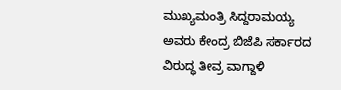ಮುಖ್ಯಮಂತ್ರಿ ಸಿದ್ದರಾಮಯ್ಯ ಅವರು ಕೇಂದ್ರ ಬಿಜೆಪಿ ಸರ್ಕಾರದ ವಿರುದ್ಧ ತೀವ್ರ ವಾಗ್ದಾಳಿ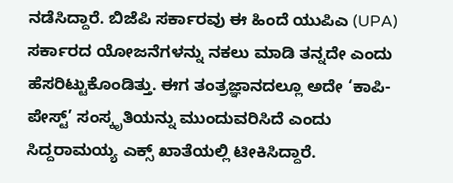ನಡೆಸಿದ್ದಾರೆ. ಬಿಜೆಪಿ ಸರ್ಕಾರವು ಈ ಹಿಂದೆ ಯುಪಿಎ (UPA) ಸರ್ಕಾರದ ಯೋಜನೆಗಳನ್ನು ನಕಲು ಮಾಡಿ ತನ್ನದೇ ಎಂದು ಹೆಸರಿಟ್ಟುಕೊಂಡಿತ್ತು. ಈಗ ತಂತ್ರಜ್ಞಾನದಲ್ಲೂ ಅದೇ ‘ಕಾಪಿ-ಪೇಸ್ಟ್’ ಸಂಸ್ಕೃತಿಯನ್ನು ಮುಂದುವರಿಸಿದೆ ಎಂದು ಸಿದ್ದರಾಮಯ್ಯ ಎಕ್ಸ್ ಖಾತೆಯಲ್ಲಿ ಟೀಕಿಸಿದ್ದಾರೆ.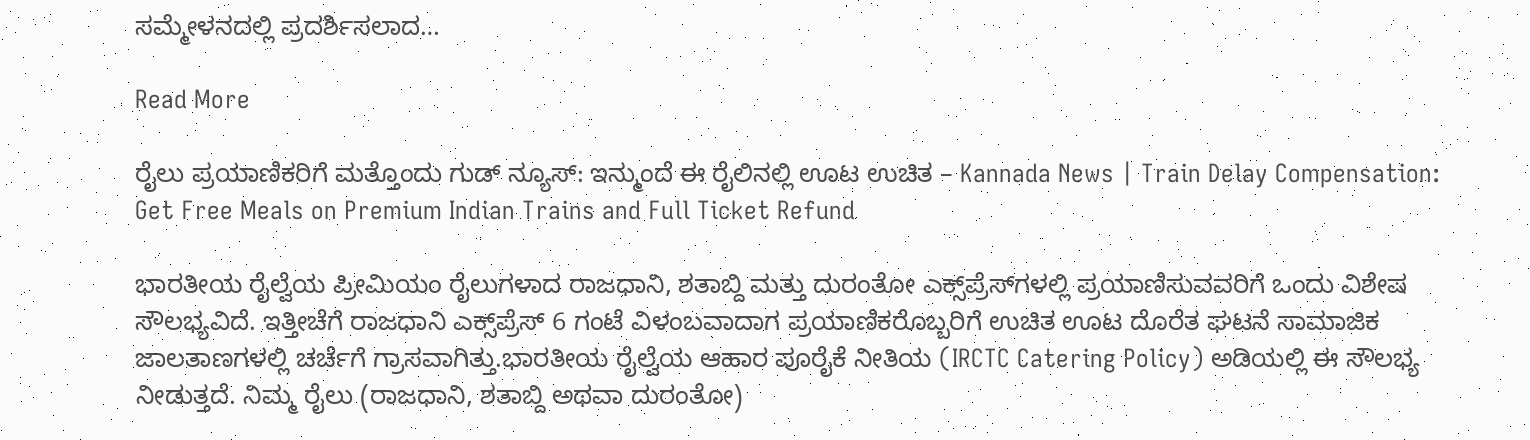ಸಮ್ಮೇಳನದಲ್ಲಿ ಪ್ರದರ್ಶಿಸಲಾದ…

Read More

ರೈಲು ಪ್ರಯಾಣಿಕರಿಗೆ ಮತ್ತೊಂದು ಗುಡ್ ನ್ಯೂಸ್: ಇನ್ಮುಂದೆ ಈ ರೈಲಿನಲ್ಲಿ ಊಟ ಉಚಿತ – Kannada News | Train Delay Compensation: Get Free Meals on Premium Indian Trains and Full Ticket Refund

ಭಾರತೀಯ ರೈಲ್ವೆಯ ಪ್ರೀಮಿಯಂ ರೈಲುಗಳಾದ ರಾಜಧಾನಿ, ಶತಾಬ್ದಿ ಮತ್ತು ದುರಂತೋ ಎಕ್ಸ್‌ಪ್ರೆಸ್‌ಗಳಲ್ಲಿ ಪ್ರಯಾಣಿಸುವವರಿಗೆ ಒಂದು ವಿಶೇಷ ಸೌಲಭ್ಯವಿದೆ. ಇತ್ತೀಚೆಗೆ ರಾಜಧಾನಿ ಎಕ್ಸ್‌ಪ್ರೆಸ್ 6 ಗಂಟೆ ವಿಳಂಬವಾದಾಗ ಪ್ರಯಾಣಿಕರೊಬ್ಬರಿಗೆ ಉಚಿತ ಊಟ ದೊರೆತ ಘಟನೆ ಸಾಮಾಜಿಕ ಜಾಲತಾಣಗಳಲ್ಲಿ ಚರ್ಚೆಗೆ ಗ್ರಾಸವಾಗಿತ್ತು.ಭಾರತೀಯ ರೈಲ್ವೆಯ ಆಹಾರ ಪೂರೈಕೆ ನೀತಿಯ (IRCTC Catering Policy) ಅಡಿಯಲ್ಲಿ ಈ ಸೌಲಭ್ಯ ನೀಡುತ್ತದೆ. ನಿಮ್ಮ ರೈಲು (ರಾಜಧಾನಿ, ಶತಾಬ್ದಿ ಅಥವಾ ದುರಂತೋ)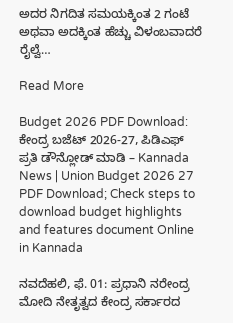ಅದರ ನಿಗದಿತ ಸಮಯಕ್ಕಿಂತ 2 ಗಂಟೆ ಅಥವಾ ಅದಕ್ಕಿಂತ ಹೆಚ್ಚು ವಿಳಂಬವಾದರೆ ರೈಲ್ವೆ…

Read More

Budget 2026 PDF Download: ಕೇಂದ್ರ ಬಜೆಟ್ 2026-27, ಪಿಡಿಎಫ್ ಪ್ರತಿ ಡೌನ್ಲೋಡ್ ಮಾಡಿ – Kannada News | Union Budget 2026 27 PDF Download; Check steps to download budget highlights and features document Online in Kannada

ನವದೆಹಲಿ, ಫೆ. 01: ಪ್ರಧಾನಿ ನರೇಂದ್ರ ಮೋದಿ ನೇತೃತ್ವದ ಕೇಂದ್ರ ಸರ್ಕಾರದ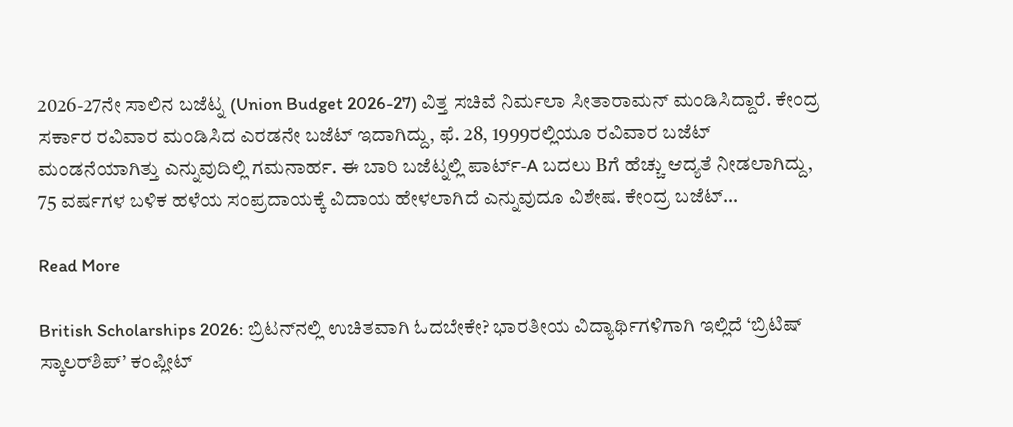2026-27ನೇ ಸಾಲಿನ ಬಜೆಟ್ನ (Union Budget 2026-27) ವಿತ್ತ ಸಚಿವೆ ನಿರ್ಮಲಾ ಸೀತಾರಾಮನ್ ಮಂಡಿಸಿದ್ದಾರೆ. ಕೇಂದ್ರ ಸರ್ಕಾರ ರವಿವಾರ ಮಂಡಿಸಿದ ಎರಡನೇ ಬಜೆಟ್ ಇದಾಗಿದ್ದು, ಫೆ. 28, 1999ರಲ್ಲಿಯೂ ರವಿವಾರ ಬಜೆಟ್ ಮಂಡನೆಯಾಗಿತ್ತು ಎನ್ನುವುದಿಲ್ಲಿ ಗಮನಾರ್ಹ. ಈ ಬಾರಿ ಬಜೆಟ್ನಲ್ಲಿ ಪಾರ್ಟ್-A ಬದಲು Bಗೆ ಹೆಚ್ಚು ಆದ್ಯತೆ ನೀಡಲಾಗಿದ್ದು, 75 ವರ್ಷಗಳ ಬಳಿಕ ಹಳೆಯ ಸಂಪ್ರದಾಯಕ್ಕೆ ವಿದಾಯ ಹೇಳಲಾಗಿದೆ ಎನ್ನುವುದೂ ವಿಶೇಷ. ಕೇಂದ್ರ ಬಜೆಟ್…

Read More

British Scholarships 2026: ಬ್ರಿಟನ್‌ನಲ್ಲಿ ಉಚಿತವಾಗಿ ಓದಬೇಕೇ? ಭಾರತೀಯ ವಿದ್ಯಾರ್ಥಿಗಳಿಗಾಗಿ ಇಲ್ಲಿದೆ ‘ಬ್ರಿಟಿಷ್ ಸ್ಕಾಲರ್‌ಶಿಪ್’ ಕಂಪ್ಲೀಟ್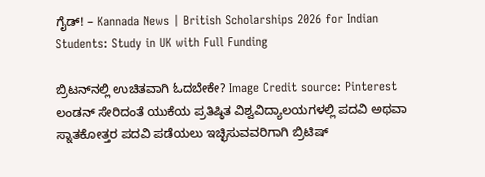ಗೈಡ್! – Kannada News | British Scholarships 2026 for Indian Students: Study in UK with Full Funding

ಬ್ರಿಟನ್‌ನಲ್ಲಿ ಉಚಿತವಾಗಿ ಓದಬೇಕೇ? Image Credit source: Pinterest ಲಂಡನ್ ಸೇರಿದಂತೆ ಯುಕೆಯ ಪ್ರತಿಷ್ಠಿತ ವಿಶ್ವವಿದ್ಯಾಲಯಗಳಲ್ಲಿ ಪದವಿ ಅಥವಾ ಸ್ನಾತಕೋತ್ತರ ಪದವಿ ಪಡೆಯಲು ಇಚ್ಛಿಸುವವರಿಗಾಗಿ ಬ್ರಿಟಿಷ್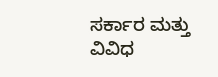ಸರ್ಕಾರ ಮತ್ತು ವಿವಿಧ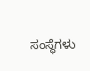ಸಂಸ್ಥೆಗಳು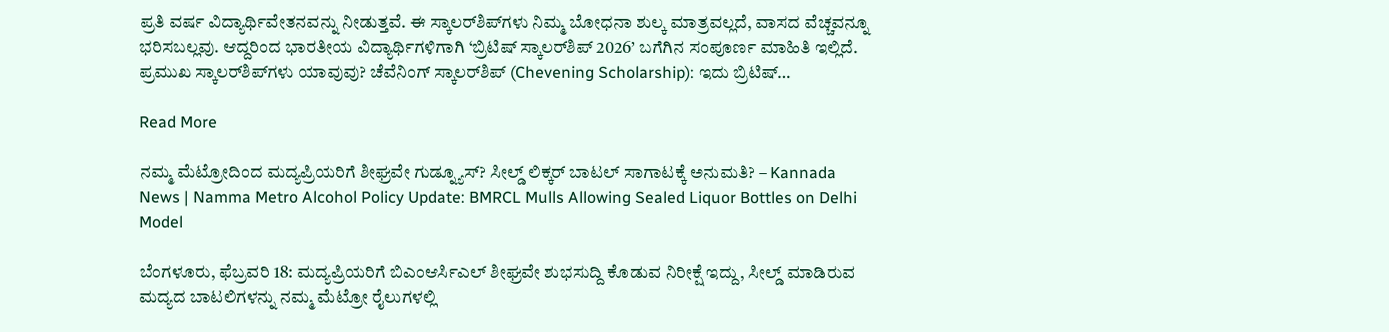ಪ್ರತಿ ವರ್ಷ ವಿದ್ಯಾರ್ಥಿವೇತನವನ್ನು ನೀಡುತ್ತವೆ. ಈ ಸ್ಕಾಲರ್‌ಶಿಪ್‌ಗಳು ನಿಮ್ಮ ಬೋಧನಾ ಶುಲ್ಕ ಮಾತ್ರವಲ್ಲದೆ, ವಾಸದ ವೆಚ್ಚವನ್ನೂ ಭರಿಸಬಲ್ಲವು. ಆದ್ದರಿಂದ ಭಾರತೀಯ ವಿದ್ಯಾರ್ಥಿಗಳಿಗಾಗಿ ‘ಬ್ರಿಟಿಷ್ ಸ್ಕಾಲರ್‌ಶಿಪ್ 2026’ ಬಗೆಗಿನ ಸಂಪೂರ್ಣ ಮಾಹಿತಿ ಇಲ್ಲಿದೆ. ಪ್ರಮುಖ ಸ್ಕಾಲರ್‌ಶಿಪ್‌ಗಳು ಯಾವುವು? ಚೆವೆನಿಂಗ್ ಸ್ಕಾಲರ್‌ಶಿಪ್ (Chevening Scholarship): ಇದು ಬ್ರಿಟಿಷ್…

Read More

ನಮ್ಮ ಮೆಟ್ರೋದಿಂದ ಮದ್ಯಪ್ರಿಯರಿಗೆ ಶೀಘ್ರವೇ ಗುಡ್ನ್ಯೂಸ್? ಸೀಲ್ಡ್ ಲಿಕ್ಕರ್ ಬಾಟಲ್ ಸಾಗಾಟಕ್ಕೆ ಅನುಮತಿ? – Kannada News | Namma Metro Alcohol Policy Update: BMRCL Mulls Allowing Sealed Liquor Bottles on Delhi Model

ಬೆಂಗಳೂರು, ಫೆಬ್ರವರಿ 18: ಮದ್ಯಪ್ರಿಯರಿಗೆ ಬಿಎಂಆರ್ಸಿಎಲ್ ಶೀಘ್ರವೇ ಶುಭಸುದ್ದಿ ಕೊಡುವ ನಿರೀಕ್ಷೆ ಇದ್ದು, ಸೀಲ್ಡ್ ಮಾಡಿರುವ ಮದ್ಯದ ಬಾಟಲಿಗಳನ್ನು ನಮ್ಮ ಮೆಟ್ರೋ ರೈಲುಗಳಲ್ಲಿ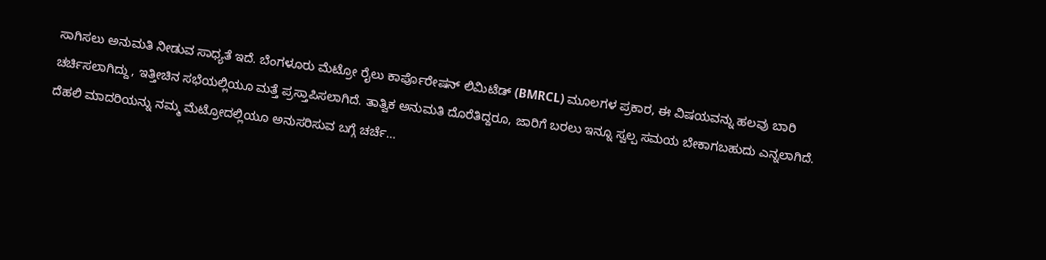ಸಾಗಿಸಲು ಅನುಮತಿ ನೀಡುವ ಸಾಧ್ಯತೆ ಇದೆ. ಬೆಂಗಳೂರು ಮೆಟ್ರೋ ರೈಲು ಕಾರ್ಪೊರೇಷನ್ ಲಿಮಿಟೆಡ್ (BMRCL) ಮೂಲಗಳ ಪ್ರಕಾರ, ಈ ವಿಷಯವನ್ನು ಹಲವು ಬಾರಿ ಚರ್ಚಿಸಲಾಗಿದ್ದು, ಇತ್ತೀಚಿನ ಸಭೆಯಲ್ಲಿಯೂ ಮತ್ತೆ ಪ್ರಸ್ತಾಪಿಸಲಾಗಿದೆ. ತಾತ್ವಿಕ ಅನುಮತಿ ದೊರೆತಿದ್ದರೂ, ಜಾರಿಗೆ ಬರಲು ಇನ್ನೂ ಸ್ವಲ್ಪ ಸಮಯ ಬೇಕಾಗಬಹುದು ಎನ್ನಲಾಗಿದೆ. ದೆಹಲಿ ಮಾದರಿಯನ್ನು ನಮ್ಮ ಮೆಟ್ರೋದಲ್ಲಿಯೂ ಅನುಸರಿಸುವ ಬಗ್ಗೆ ಚರ್ಚೆ…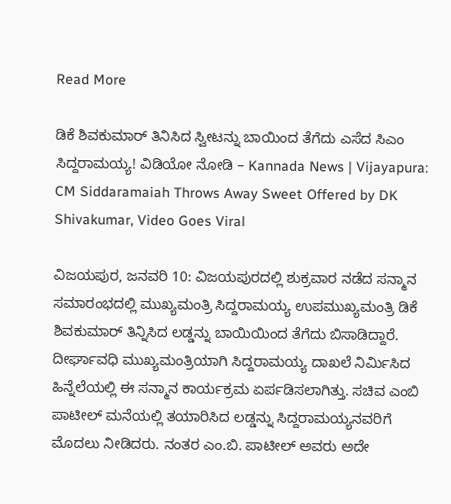Read More

ಡಿಕೆ ಶಿವಕುಮಾರ್ ತಿನಿಸಿದ ಸ್ವೀಟನ್ನು ಬಾಯಿಂದ ತೆಗೆದು ಎಸೆದ ಸಿಎಂ ಸಿದ್ದರಾಮಯ್ಯ! ವಿಡಿಯೋ ನೋಡಿ – Kannada News | Vijayapura: CM Siddaramaiah Throws Away Sweet Offered by DK Shivakumar, Video Goes Viral

ವಿಜಯಪುರ, ಜನವರಿ 10: ವಿಜಯಪುರದಲ್ಲಿ ಶುಕ್ರವಾರ ನಡೆದ ಸನ್ಮಾನ ಸಮಾರಂಭದಲ್ಲಿ ಮುಖ್ಯಮಂತ್ರಿ ಸಿದ್ದರಾಮಯ್ಯ ಉಪಮುಖ್ಯಮಂತ್ರಿ ಡಿಕೆ ಶಿವಕುಮಾರ್ ತಿನ್ನಿಸಿದ ಲಡ್ಡನ್ನು ಬಾಯಿಯಿಂದ ತೆಗೆದು ಬಿಸಾಡಿದ್ದಾರೆ. ದೀರ್ಘಾವಧಿ ಮುಖ್ಯಮಂತ್ರಿಯಾಗಿ ಸಿದ್ದರಾಮಯ್ಯ ದಾಖಲೆ ನಿರ್ಮಿಸಿದ ಹಿನ್ನೆಲೆಯಲ್ಲಿ ಈ ಸನ್ಮಾನ ಕಾರ್ಯಕ್ರಮ ಏರ್ಪಡಿಸಲಾಗಿತ್ತು. ಸಚಿವ ಎಂಬಿ ಪಾಟೀಲ್ ಮನೆಯಲ್ಲಿ ತಯಾರಿಸಿದ ಲಡ್ಡನ್ನು ಸಿದ್ದರಾಮಯ್ಯನವರಿಗೆ ಮೊದಲು ನೀಡಿದರು. ನಂತರ ಎಂ.ಬಿ. ಪಾಟೀಲ್ ಅವರು ಅದೇ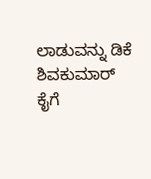ಲಾಡುವನ್ನು ಡಿಕೆ ಶಿವಕುಮಾರ್ ಕೈಗೆ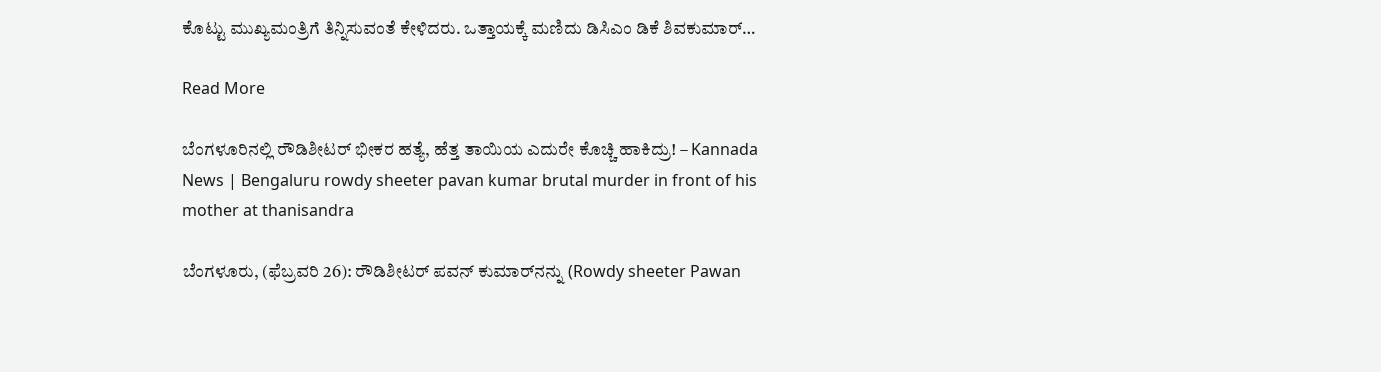ಕೊಟ್ಟು ಮುಖ್ಯಮಂತ್ರಿಗೆ ತಿನ್ನಿಸುವಂತೆ ಕೇಳಿದರು. ಒತ್ತಾಯಕ್ಕೆ ಮಣಿದು ಡಿಸಿಎಂ ಡಿಕೆ ಶಿವಕುಮಾರ್…

Read More

ಬೆಂಗಳೂರಿನಲ್ಲಿ ರೌಡಿಶೀಟರ್ ಭೀಕರ ಹತ್ಯೆ, ಹೆತ್ತ ತಾಯಿಯ ಎದುರೇ ಕೊಚ್ಚಿ ಹಾಕಿದ್ರು! – Kannada News | Bengaluru rowdy sheeter pavan kumar brutal murder in front of his mother at thanisandra

ಬೆಂಗಳೂರು, (ಫೆಬ್ರವರಿ 26): ರೌಡಿಶೀಟರ್ ಪವನ್ ಕುಮಾರ್‌ನನ್ನು (Rowdy sheeter Pawan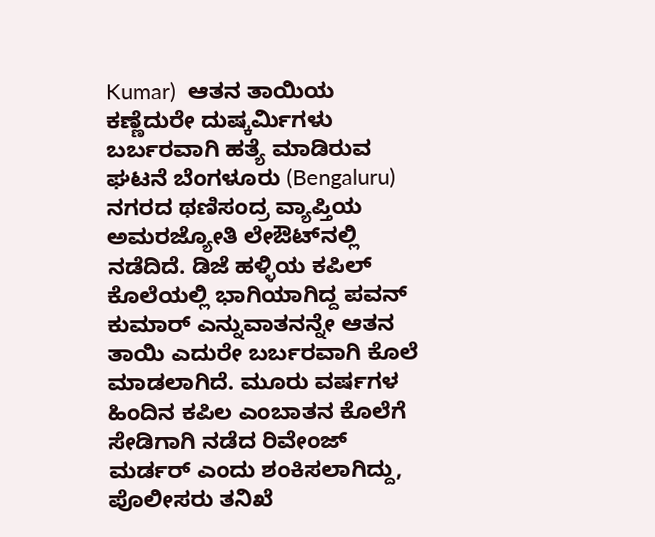Kumar)  ಆತನ ತಾಯಿಯ ಕಣ್ಣೆದುರೇ ದುಷ್ಕರ್ಮಿಗಳು ಬರ್ಬರವಾಗಿ ಹತ್ಯೆ ಮಾಡಿರುವ ಘಟನೆ ಬೆಂಗಳೂರು (Bengaluru) ನಗರದ ಥಣಿಸಂದ್ರ ವ್ಯಾಪ್ತಿಯ ಅಮರಜ್ಯೋತಿ ಲೇಔಟ್‌ನಲ್ಲಿ ನಡೆದಿದೆ. ಡಿಜೆ ಹಳ್ಳಿಯ ಕಪಿಲ್ ಕೊಲೆಯಲ್ಲಿ ಭಾಗಿಯಾಗಿದ್ದ ಪವನ್ ಕುಮಾರ್ ಎನ್ನುವಾತನನ್ನೇ ಆತನ ತಾಯಿ ಎದುರೇ ಬರ್ಬರವಾಗಿ ಕೊಲೆ ಮಾಡಲಾಗಿದೆ. ಮೂರು ವರ್ಷಗಳ ಹಿಂದಿನ ಕಪಿಲ ಎಂಬಾತನ ಕೊಲೆಗೆ ಸೇಡಿಗಾಗಿ ನಡೆದ ರಿವೇಂಜ್ ಮರ್ಡರ್ ಎಂದು ಶಂಕಿಸಲಾಗಿದ್ದು, ಪೊಲೀಸರು ತನಿಖೆ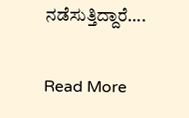ನಡೆಸುತ್ತಿದ್ದಾರೆ….

Read More